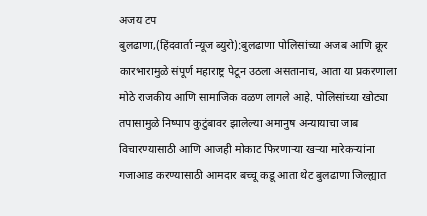अजय टप
बुलढाणा,(हिंदवार्ता न्यूज ब्युरो):बुलढाणा पोलिसांच्या अजब आणि क्रूर कारभारामुळे संपूर्ण महाराष्ट्र पेटून उठला असतानाच, आता या प्रकरणाला मोठे राजकीय आणि सामाजिक वळण लागले आहे. पोलिसांच्या खोट्या तपासामुळे निष्पाप कुटुंबावर झालेल्या अमानुष अन्यायाचा जाब विचारण्यासाठी आणि आजही मोकाट फिरणाऱ्या खऱ्या मारेकऱ्यांना गजाआड करण्यासाठी आमदार बच्चू कडू आता थेट बुलढाणा जिल्ह्यात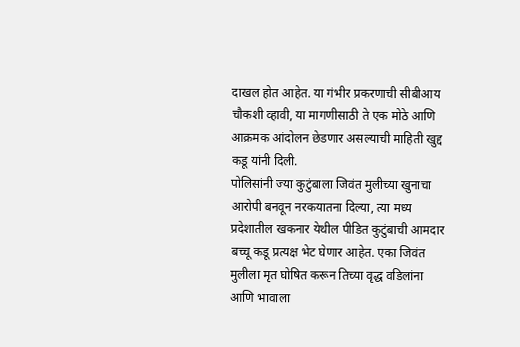दाखल होत आहेत. या गंभीर प्रकरणाची सीबीआय चौकशी व्हावी, या मागणीसाठी ते एक मोठे आणि आक्रमक आंदोलन छेडणार असल्याची माहिती खुद्द कडू यांनी दिली.
पोलिसांनी ज्या कुटुंबाला जिवंत मुलीच्या खुनाचा आरोपी बनवून नरकयातना दिल्या, त्या मध्य प्रदेशातील खकनार येथील पीडित कुटुंबाची आमदार बच्चू कडू प्रत्यक्ष भेट घेणार आहेत. एका जिवंत मुलीला मृत घोषित करून तिच्या वृद्ध वडिलांना आणि भावाला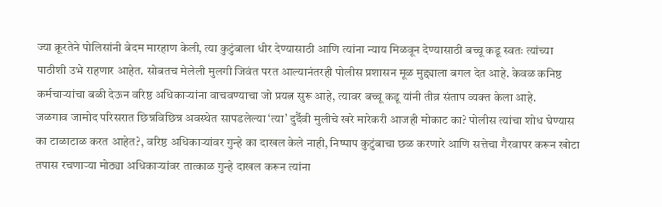ज्या क्रूरतेने पोलिसांनी बेदम मारहाण केली, त्या कुटुंबाला धीर देण्यासाठी आणि त्यांना न्याय मिळवून देण्यासाठी बच्चू कडू स्वतः त्यांच्या पाठीशी उभे राहणार आहेत. सोबतच मेलेली मुलगी जिवंत परत आल्यानंतरही पोलीस प्रशासन मूळ मुद्द्याला बगल देत आहे. केवळ कनिष्ठ कर्मचाऱ्यांचा बळी देऊन वरिष्ठ अधिकाऱ्यांना वाचवण्याचा जो प्रयत्न सुरू आहे, त्यावर बच्चू कडू यांनी तीव्र संताप व्यक्त केला आहे.
जळगाव जामोद परिसरात छिन्नविछिन्न अवस्थेत सापडलेल्या ‘त्या’ दुर्दैवी मुलीचे खरे मारेकरी आजही मोकाट का? पोलीस त्यांचा शोध घेण्यास का टाळाटाळ करत आहेत?, वरिष्ठ अधिकाऱ्यांवर गुन्हे का दाखल केले नाही, निष्पाप कुटुंबाचा छळ करणारे आणि सत्तेचा गैरवापर करून खोटा तपास रचणाऱ्या मोठ्या अधिकाऱ्यांवर तात्काळ गुन्हे दाखल करून त्यांना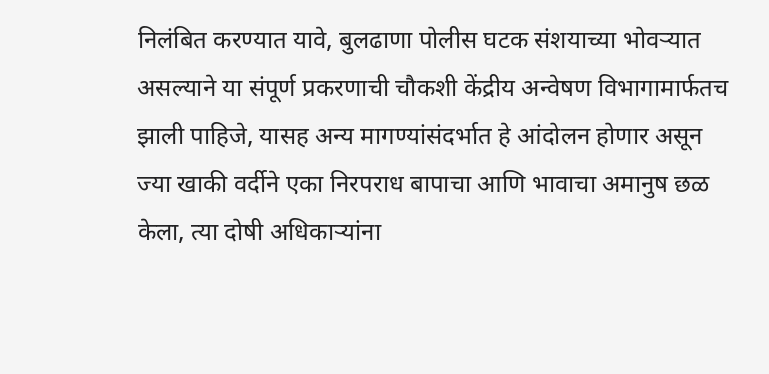निलंबित करण्यात यावे, बुलढाणा पोलीस घटक संशयाच्या भोवऱ्यात असल्याने या संपूर्ण प्रकरणाची चौकशी केंद्रीय अन्वेषण विभागामार्फतच झाली पाहिजे, यासह अन्य मागण्यांसंदर्भात हे आंदोलन होणार असून ज्या खाकी वर्दीने एका निरपराध बापाचा आणि भावाचा अमानुष छळ केला, त्या दोषी अधिकाऱ्यांना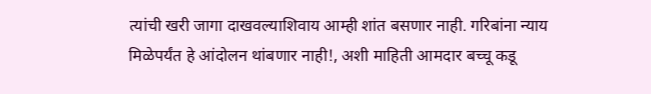त्यांची खरी जागा दाखवल्याशिवाय आम्ही शांत बसणार नाही. गरिबांना न्याय मिळेपर्यंत हे आंदोलन थांबणार नाही!, अशी माहिती आमदार बच्चू कडू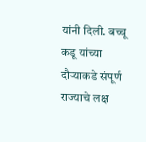यांनी दिली. बच्चू कडू यांच्या दौऱ्याकडे संपूर्ण राज्याचे लक्ष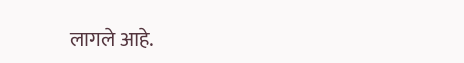लागले आहे.